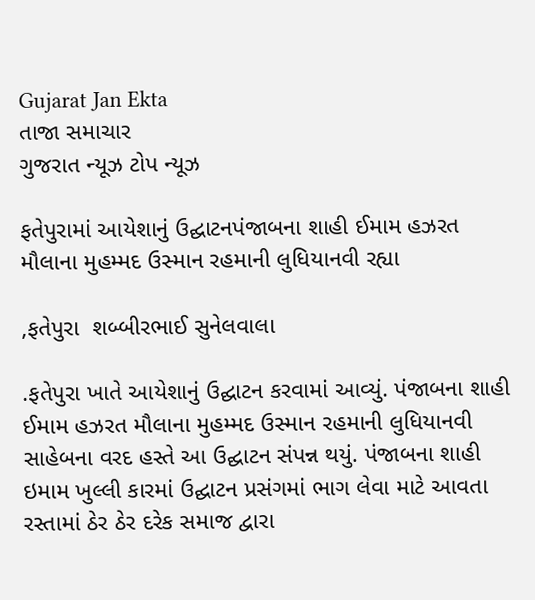Gujarat Jan Ekta
તાજા સમાચાર
ગુજરાત ન્યૂઝ ટોપ ન્યૂઝ

ફતેપુરામાં આયેશાનું ઉદ્ઘાટનપંજાબના શાહી ઈમામ હઝરત મૌલાના મુહમ્મદ ઉસ્માન રહમાની લુધિયાનવી રહ્યા

,ફતેપુરા  શબ્બીરભાઈ સુનેલવાલા

.ફતેપુરા ખાતે આયેશાનું ઉદ્ઘાટન કરવામાં આવ્યું. પંજાબના શાહી ઈમામ હઝરત મૌલાના મુહમ્મદ ઉસ્માન રહમાની લુધિયાનવી સાહેબના વરદ હસ્તે આ ઉદ્ઘાટન સંપન્ન થયું. પંજાબના શાહી ઇમામ ખુલ્લી કારમાં ઉદ્ઘાટન પ્રસંગમાં ભાગ લેવા માટે આવતા રસ્તામાં ઠેર ઠેર દરેક સમાજ દ્વારા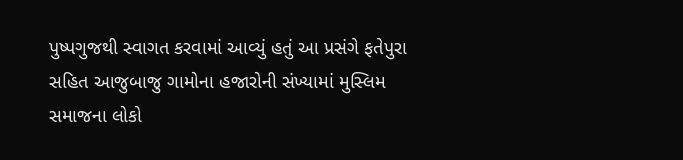પુષ્પગુજથી સ્વાગત કરવામાં આવ્યું હતું આ પ્રસંગે ફતેપુરા સહિત આજુબાજુ ગામોના હજારોની સંખ્યામાં મુસ્લિમ સમાજના લોકો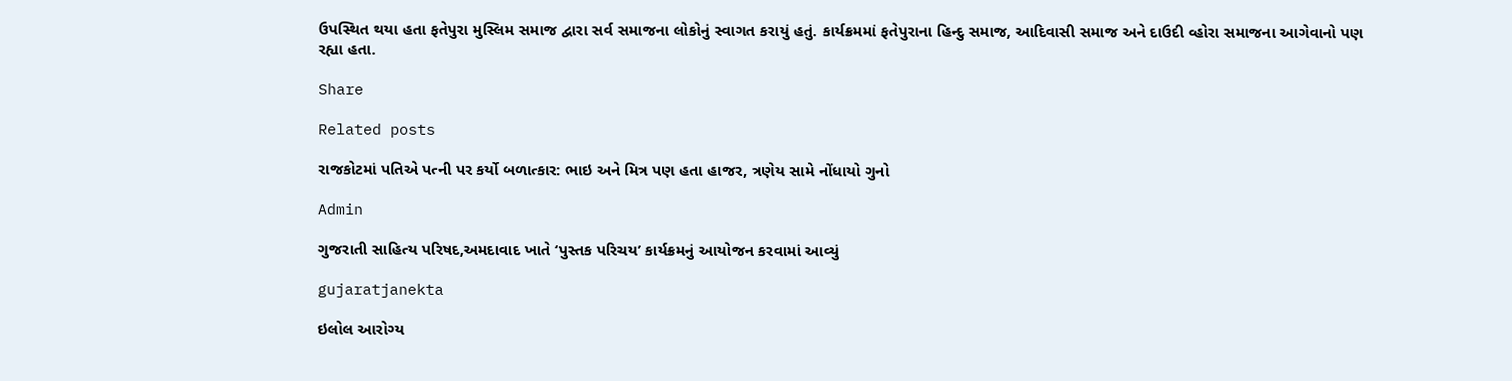ઉપસ્થિત થયા હતા ફતેપુરા મુસ્લિમ સમાજ દ્વારા સર્વ સમાજના લોકોનું સ્વાગત કરાયું હતું. કાર્યક્રમમાં ફતેપુરાના હિન્દુ સમાજ, આદિવાસી સમાજ અને દાઉદી વ્હોરા સમાજના આગેવાનો પણ રહ્યા હતા.

Share

Related posts

રાજકોટમાં પતિએ પત્ની પર કર્યો બળાત્કાર: ભાઇ અને મિત્ર પણ હતા હાજર, ત્રણેય સામે નોંધાયો ગુનો

Admin

ગુજરાતી સાહિત્ય પરિષદ,અમદાવાદ ખાતે ‘પુસ્તક પરિચય’ કાર્યક્રમનું આયોજન કરવામાં આવ્યું

gujaratjanekta

ઇલોલ આરોગ્ય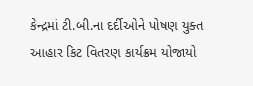કેન્દ્રમાં ટી.બી.ના દર્દીઓને પોષણ યુક્ત આહાર કિટ વિતરણ કાર્યક્રમ યોજાયો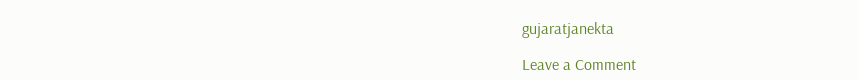gujaratjanekta

Leave a Comment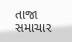તાજા સમાચાર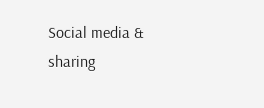Social media & sharing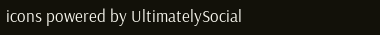icons powered by UltimatelySocial